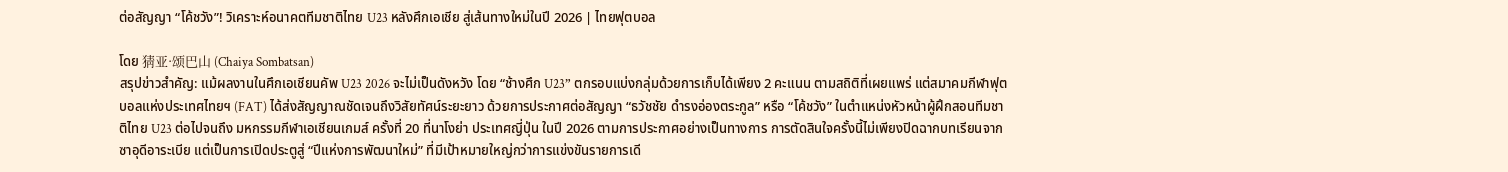ต่อสัญญา “โค้ชวัง”! วิเคราะห์อนาคตทีมชาติไทย U23 หลังศึกเอเชีย สู่เส้นทางใหม่ในปี 2026 | ไทยฟุตบอล

โดย 猜亚·颂巴山 (Chaiya Sombatsan)
สรุปข่าวสำคัญ: แม้ผลงานในศึกเอเชียนคัพ U23 2026 จะไม่เป็นดังหวัง โดย “ช้างศึก U23” ตกรอบแบ่งกลุ่มด้วยการเก็บได้เพียง 2 คะแนน ตามสถิติที่เผยแพร่ แต่สมาคมกีฬาฟุตบอลแห่งประเทศไทยฯ (FAT) ได้ส่งสัญญาณชัดเจนถึงวิสัยทัศน์ระยะยาว ด้วยการประกาศต่อสัญญา “ธวัชชัย ดำรงอ่องตระกูล” หรือ “โค้ชวัง” ในตำแหน่งหัวหน้าผู้ฝึกสอนทีมชาติไทย U23 ต่อไปจนถึง มหกรรมกีฬาเอเชียนเกมส์ ครั้งที่ 20 ที่นาโงย่า ประเทศญี่ปุ่น ในปี 2026 ตามการประกาศอย่างเป็นทางการ การตัดสินใจครั้งนี้ไม่เพียงปิดฉากบทเรียนจากซาอุดีอาระเบีย แต่เป็นการเปิดประตูสู่ “ปีแห่งการพัฒนาใหม่” ที่มีเป้าหมายใหญ่กว่าการแข่งขันรายการเดี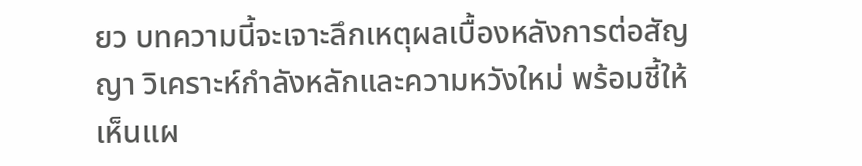ยว บทความนี้จะเจาะลึกเหตุผลเบื้องหลังการต่อสัญญา วิเคราะห์กำลังหลักและความหวังใหม่ พร้อมชี้ให้เห็นแผ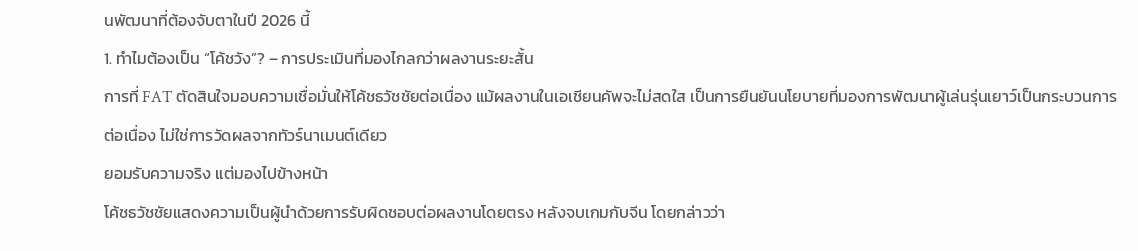นพัฒนาที่ต้องจับตาในปี 2026 นี้
1. ทำไมต้องเป็น “โค้ชวัง”? – การประเมินที่มองไกลกว่าผลงานระยะสั้น
การที่ FAT ตัดสินใจมอบความเชื่อมั่นให้โค้ชธวัชชัยต่อเนื่อง แม้ผลงานในเอเชียนคัพจะไม่สดใส เป็นการยืนยันนโยบายที่มองการพัฒนาผู้เล่นรุ่นเยาว์เป็นกระบวนการต่อเนื่อง ไม่ใช่การวัดผลจากทัวร์นาเมนต์เดียว
ยอมรับความจริง แต่มองไปข้างหน้า
โค้ชธวัชชัยแสดงความเป็นผู้นำด้วยการรับผิดชอบต่อผลงานโดยตรง หลังจบเกมกับจีน โดยกล่าวว่า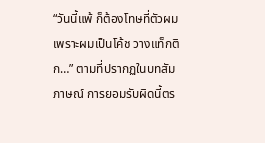“วันนี้แพ้ ก็ต้องโทษที่ตัวผม เพราะผมเป็นโค้ช วางแท็กติก…” ตามที่ปรากฏในบทสัมภาษณ์ การยอมรับผิดนี้ตร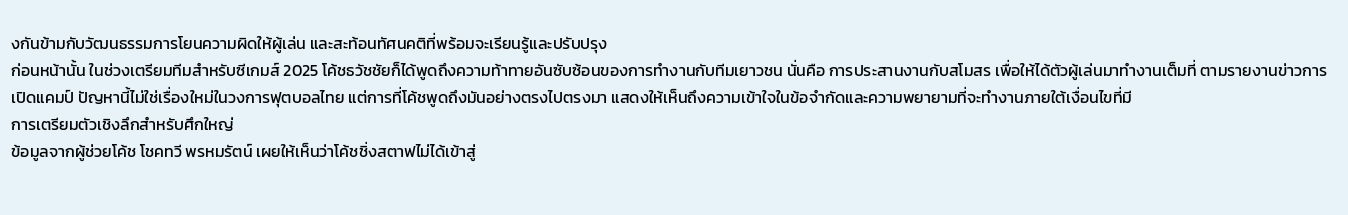งกันข้ามกับวัฒนธรรมการโยนความผิดให้ผู้เล่น และสะท้อนทัศนคติที่พร้อมจะเรียนรู้และปรับปรุง
ก่อนหน้านั้น ในช่วงเตรียมทีมสำหรับซีเกมส์ 2025 โค้ชธวัชชัยก็ได้พูดถึงความท้าทายอันซับซ้อนของการทำงานกับทีมเยาวชน นั่นคือ การประสานงานกับสโมสร เพื่อให้ได้ตัวผู้เล่นมาทำงานเต็มที่ ตามรายงานข่าวการเปิดแคมป์ ปัญหานี้ไม่ใช่เรื่องใหม่ในวงการฟุตบอลไทย แต่การที่โค้ชพูดถึงมันอย่างตรงไปตรงมา แสดงให้เห็นถึงความเข้าใจในข้อจำกัดและความพยายามที่จะทำงานภายใต้เงื่อนไขที่มี
การเตรียมตัวเชิงลึกสำหรับศึกใหญ่
ข้อมูลจากผู้ช่วยโค้ช โชคทวี พรหมรัตน์ เผยให้เห็นว่าโค้ชชิ่งสตาฟไม่ได้เข้าสู่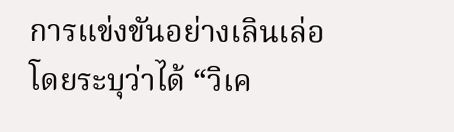การแข่งขันอย่างเลินเล่อ โดยระบุว่าได้ “วิเค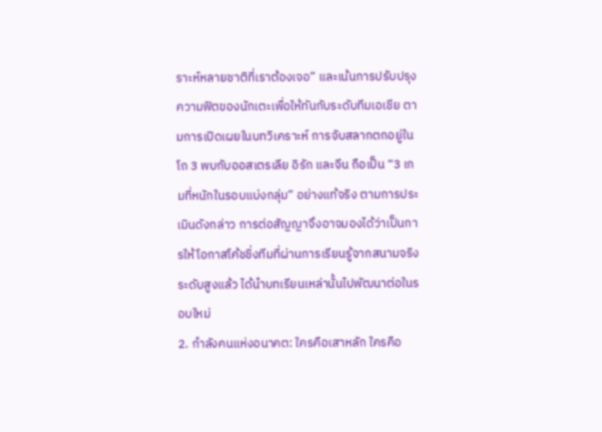ราะห์หลายชาติที่เราต้องเจอ” และเน้นการปรับปรุงความฟิตของนักเตะเพื่อให้ทันกับระดับทีมเอเชีย ตามการเปิดเผยในบทวิเคราะห์ การจับสลากตกอยู่ในโถ 3 พบกับออสเตรเลีย อิรัก และจีน ถือเป็น “3 เกมที่หนักในรอบแบ่งกลุ่ม” อย่างแท้จริง ตามการประเมินดังกล่าว การต่อสัญญาจึงอาจมองได้ว่าเป็นการให้โอกาสโค้ชชิ่งทีมที่ผ่านการเรียนรู้จากสนามจริงระดับสูงแล้ว ได้นำบทเรียนเหล่านั้นไปพัฒนาต่อในรอบใหม่
2. กำลังคนแห่งอนาคต: ใครคือเสาหลัก ใครคือ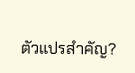ตัวแปรสำคัญ?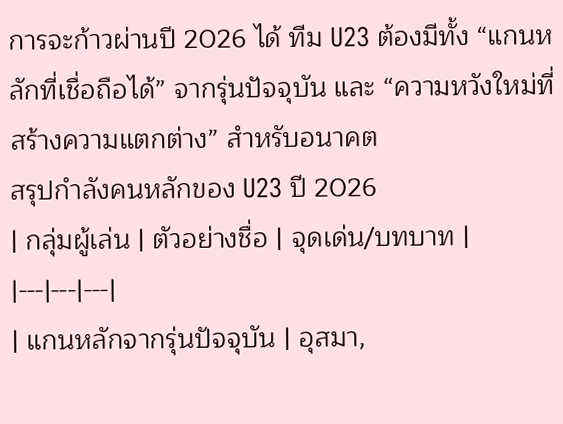การจะก้าวผ่านปี 2026 ได้ ทีม U23 ต้องมีทั้ง “แกนหลักที่เชื่อถือได้” จากรุ่นปัจจุบัน และ “ความหวังใหม่ที่สร้างความแตกต่าง” สำหรับอนาคต
สรุปกำลังคนหลักของ U23 ปี 2026
| กลุ่มผู้เล่น | ตัวอย่างชื่อ | จุดเด่น/บทบาท |
|---|---|---|
| แกนหลักจากรุ่นปัจจุบัน | อุสมา,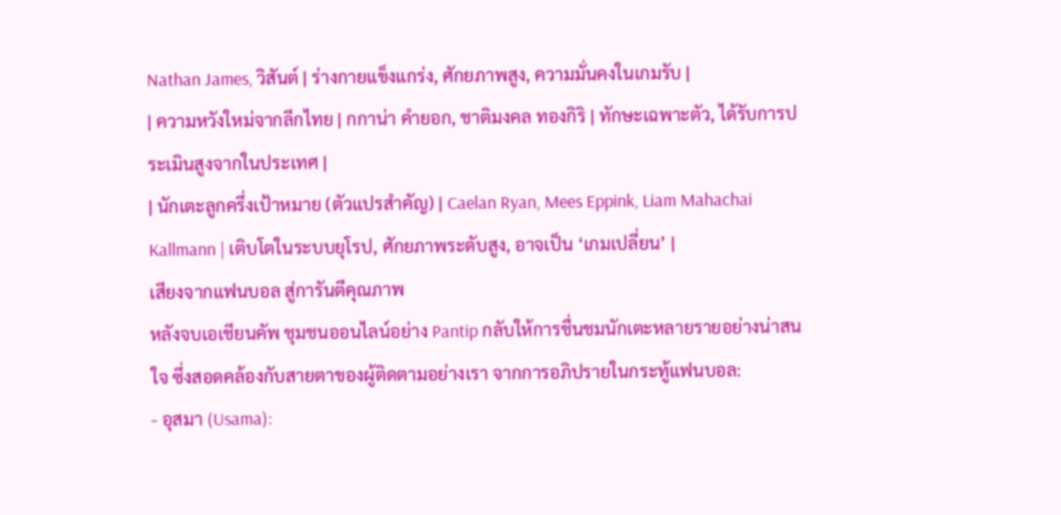Nathan James, วิสันต์ | ร่างกายแข็งแกร่ง, ศักยภาพสูง, ความมั่นคงในเกมรับ |
| ความหวังใหม่จากลีกไทย | กกาน่า คำยอก, ชาติมงคล ทองกิริ | ทักษะเฉพาะตัว, ได้รับการประเมินสูงจากในประเทศ |
| นักเตะลูกครึ่งเป้าหมาย (ตัวแปรสำคัญ) | Caelan Ryan, Mees Eppink, Liam Mahachai Kallmann | เติบโตในระบบยุโรป, ศักยภาพระดับสูง, อาจเป็น ‘เกมเปลี่ยน’ |
เสียงจากแฟนบอล สู่การันตีคุณภาพ
หลังจบเอเชียนคัพ ชุมชนออนไลน์อย่าง Pantip กลับให้การชื่นชมนักเตะหลายรายอย่างน่าสนใจ ซึ่งสอดคล้องกับสายตาของผู้ติดตามอย่างเรา จากการอภิปรายในกระทู้แฟนบอล:
- อุสมา (Usama):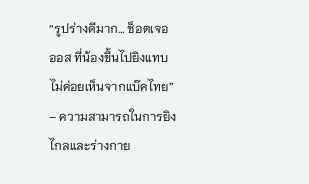“รูปร่างดีมาก… ช็อตเจอ ออส ที่น้องขึ้นไปยิงแทบไม่ค่อยเห็นจากแบ๊คไทย” – ความสามารถในการยิงไกลและร่างกาย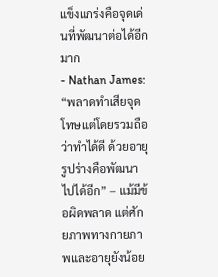แข็งแกร่งคือจุดเด่นที่พัฒนาต่อได้อีกมาก
- Nathan James: “พลาดทำเสียจุดโทษแต่โดยรวมถือว่าทำได้ดี ด้วยอายุ รูปร่างคือพัฒนาไปได้อีก” – แม้มีข้อผิดพลาด แต่ศักยภาพทางกายภาพและอายุยังน้อย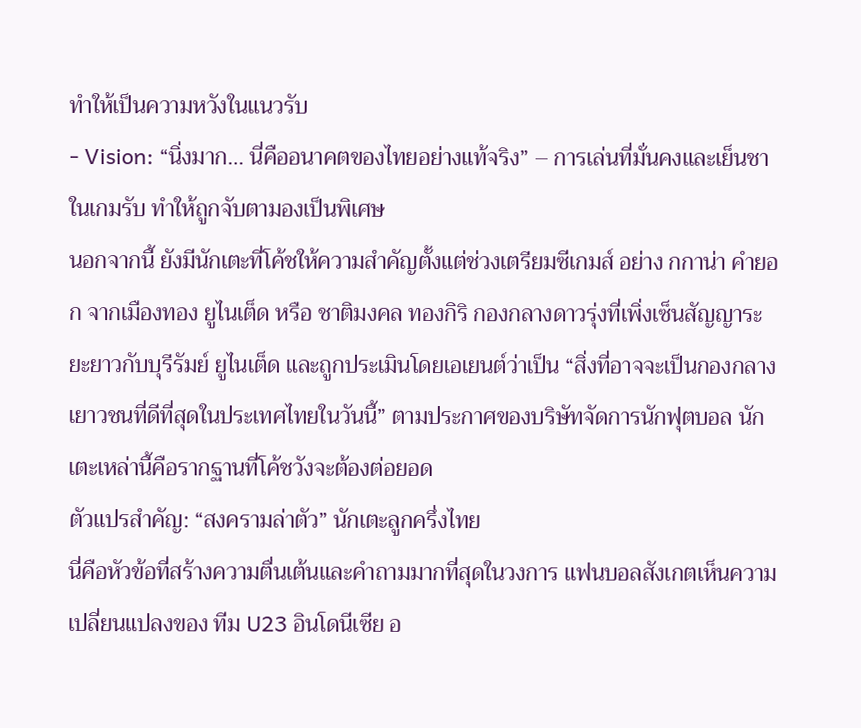ทำให้เป็นความหวังในแนวรับ
- Vision: “นิ่งมาก… นี่คืออนาคตของไทยอย่างแท้จริง” – การเล่นที่มั่นคงและเย็นชาในเกมรับ ทำให้ถูกจับตามองเป็นพิเศษ
นอกจากนี้ ยังมีนักเตะที่โค้ชให้ความสำคัญตั้งแต่ช่วงเตรียมซีเกมส์ อย่าง กกาน่า คำยอก จากเมืองทอง ยูไนเต็ด หรือ ชาติมงคล ทองกิริ กองกลางดาวรุ่งที่เพิ่งเซ็นสัญญาระยะยาวกับบุรีรัมย์ ยูไนเต็ด และถูกประเมินโดยเอเยนต์ว่าเป็น “สิ่งที่อาจจะเป็นกองกลางเยาวชนที่ดีที่สุดในประเทศไทยในวันนี้” ตามประกาศของบริษัทจัดการนักฟุตบอล นักเตะเหล่านี้คือรากฐานที่โค้ชวังจะต้องต่อยอด
ตัวแปรสำคัญ: “สงครามล่าตัว” นักเตะลูกครึ่งไทย
นี่คือหัวข้อที่สร้างความตื่นเต้นและคำถามมากที่สุดในวงการ แฟนบอลสังเกตเห็นความเปลี่ยนแปลงของ ทีม U23 อินโดนีเซีย อ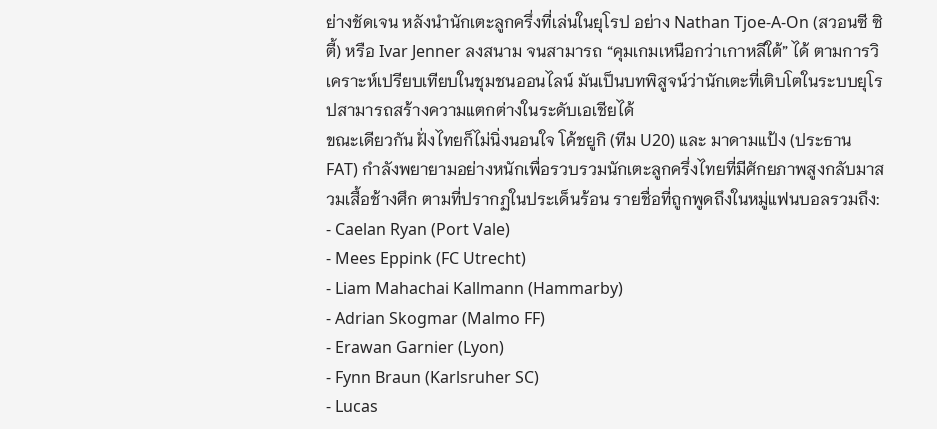ย่างชัดเจน หลังนำนักเตะลูกครึ่งที่เล่นในยุโรป อย่าง Nathan Tjoe-A-On (สวอนซี ซิตี้) หรือ Ivar Jenner ลงสนาม จนสามารถ “คุมเกมเหนือกว่าเกาหลีใต้” ได้ ตามการวิเคราะห์เปรียบเทียบในชุมชนออนไลน์ มันเป็นบทพิสูจน์ว่านักเตะที่เติบโตในระบบยุโรปสามารถสร้างความแตกต่างในระดับเอเชียได้
ขณะเดียวกัน ฝั่งไทยก็ไม่นิ่งนอนใจ โค้ชยูกิ (ทีม U20) และ มาดามแป้ง (ประธาน FAT) กำลังพยายามอย่างหนักเพื่อรวบรวมนักเตะลูกครึ่งไทยที่มีศักยภาพสูงกลับมาสวมเสื้อช้างศึก ตามที่ปรากฏในประเด็นร้อน รายชื่อที่ถูกพูดถึงในหมู่แฟนบอลรวมถึง:
- Caelan Ryan (Port Vale)
- Mees Eppink (FC Utrecht)
- Liam Mahachai Kallmann (Hammarby)
- Adrian Skogmar (Malmo FF)
- Erawan Garnier (Lyon)
- Fynn Braun (Karlsruher SC)
- Lucas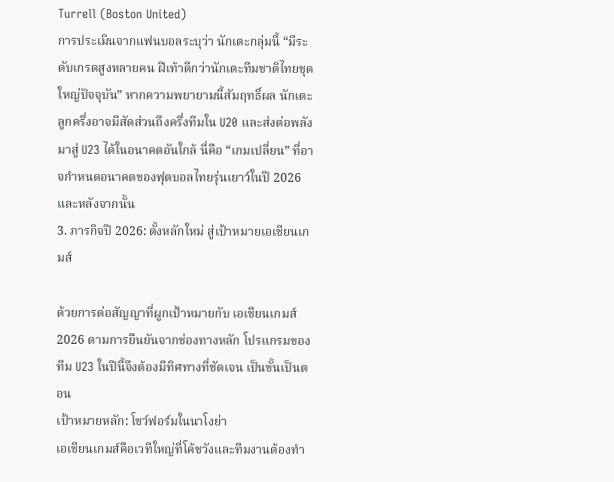Turrell (Boston United)
การประเมินจากแฟนบอลระบุว่า นักเตะกลุ่มนี้ “มีระดับเกรดสูงหลายคน ฝีเท้าดีกว่านักเตะทีมชาติไทยชุดใหญ่ปัจจุบัน” หากความพยายามนี้สัมฤทธิ์ผล นักเตะลูกครึ่งอาจมีสัดส่วนถึงครึ่งทีมใน U20 และส่งต่อพลังมาสู่ U23 ได้ในอนาคตอันใกล้ นี่คือ “เกมเปลี่ยน” ที่อาจกำหนดอนาคตของฟุตบอลไทยรุ่นเยาว์ในปี 2026 และหลังจากนั้น
3. ภารกิจปี 2026: ตั้งหลักใหม่ สู่เป้าหมายเอเชียนเกมส์

ด้วยการต่อสัญญาที่ผูกเป้าหมายกับ เอเชียนเกมส์ 2026 ตามการยืนยันจากช่องทางหลัก โปรแกรมของทีม U23 ในปีนี้จึงต้องมีทิศทางที่ชัดเจน เป็นขั้นเป็นตอน
เป้าหมายหลัก: โชว์ฟอร์มในนาโงย่า
เอเชียนเกมส์คือเวทีใหญ่ที่โค้ชวังและทีมงานต้องทำ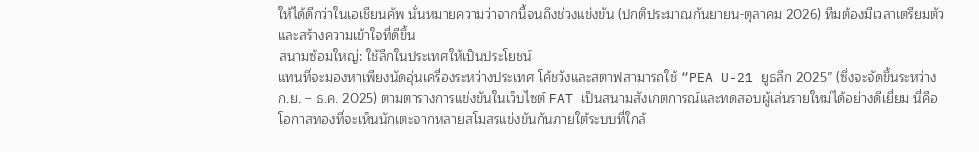ให้ได้ดีกว่าในเอเชียนคัพ นั่นหมายความว่าจากนี้จนถึงช่วงแข่งขัน (ปกติประมาณกันยายน-ตุลาคม 2026) ทีมต้องมีเวลาเตรียมตัวและสร้างความเข้าใจที่ดีขึ้น
สนามซ้อมใหญ่: ใช้ลีกในประเทศให้เป็นประโยชน์
แทนที่จะมองหาเพียงนัดอุ่นเครื่องระหว่างประเทศ โค้ชวังและสตาฟสามารถใช้ “PEA U-21 ยูธลีก 2025” (ซึ่งจะจัดขึ้นระหว่าง ก.ย. – ธ.ค. 2025) ตามตารางการแข่งขันในเว็บไซต์ FAT เป็นสนามสังเกตการณ์และทดสอบผู้เล่นรายใหม่ได้อย่างดีเยี่ยม นี่คือโอกาสทองที่จะเห็นนักเตะจากหลายสโมสรแข่งขันกันภายใต้ระบบที่ใกล้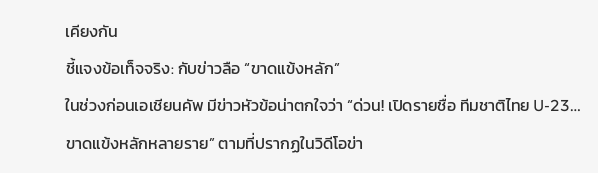เคียงกัน
ชี้แจงข้อเท็จจริง: กับข่าวลือ “ขาดแข้งหลัก”
ในช่วงก่อนเอเชียนคัพ มีข่าวหัวข้อน่าตกใจว่า “ด่วน! เปิดรายชื่อ ทีมชาติไทย U-23… ขาดแข้งหลักหลายราย” ตามที่ปรากฏในวิดีโอข่า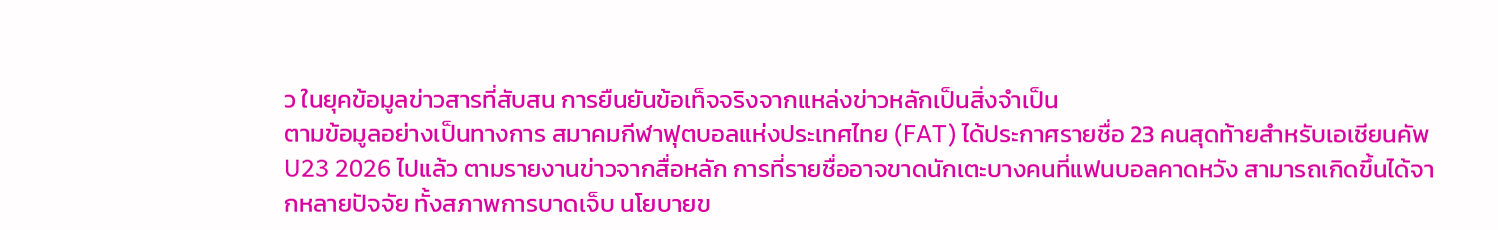ว ในยุคข้อมูลข่าวสารที่สับสน การยืนยันข้อเท็จจริงจากแหล่งข่าวหลักเป็นสิ่งจำเป็น
ตามข้อมูลอย่างเป็นทางการ สมาคมกีฬาฟุตบอลแห่งประเทศไทย (FAT) ได้ประกาศรายชื่อ 23 คนสุดท้ายสำหรับเอเชียนคัพ U23 2026 ไปแล้ว ตามรายงานข่าวจากสื่อหลัก การที่รายชื่ออาจขาดนักเตะบางคนที่แฟนบอลคาดหวัง สามารถเกิดขึ้นได้จากหลายปัจจัย ทั้งสภาพการบาดเจ็บ นโยบายข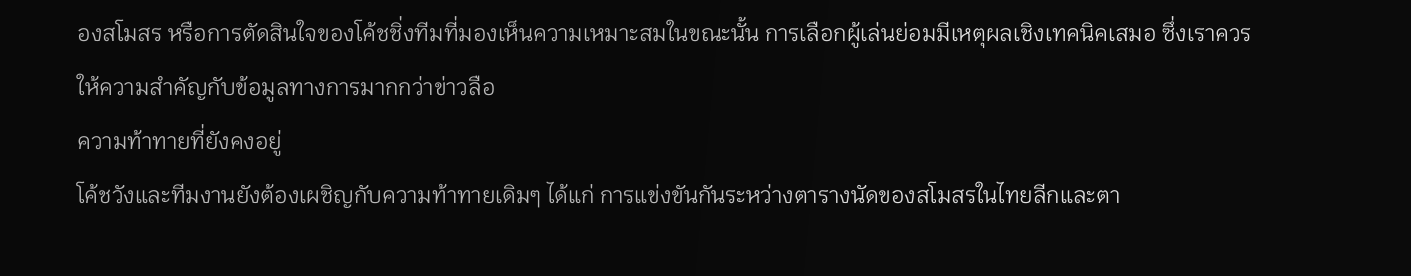องสโมสร หรือการตัดสินใจของโค้ชชิ่งทีมที่มองเห็นความเหมาะสมในขณะนั้น การเลือกผู้เล่นย่อมมีเหตุผลเชิงเทคนิคเสมอ ซึ่งเราควรให้ความสำคัญกับข้อมูลทางการมากกว่าข่าวลือ
ความท้าทายที่ยังคงอยู่
โค้ชวังและทีมงานยังต้องเผชิญกับความท้าทายเดิมๆ ได้แก่ การแข่งขันกันระหว่างตารางนัดของสโมสรในไทยลีกและตา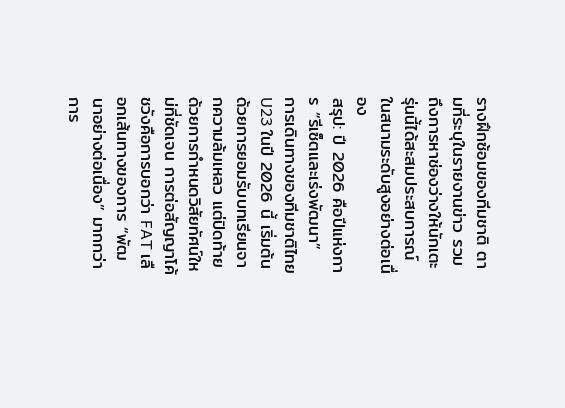รางฝึกซ้อมของทีมชาติ ตามที่ระบุในรายงานข่าว รวมถึงการหาช่องว่างให้นักเตะรุ่นนี้ได้สะสมประสบการณ์ในสนามระดับสูงอย่างต่อเนื่อง
สรุป: ปี 2026 คือปีแห่งการ “รีเซ็ตและเร่งพัฒนา”
การเดินทางของทีมชาติไทย U23 ในปี 2026 นี้ เริ่มต้นด้วยการยอมรับบทเรียนจากความล้มเหลว แต่ปิดท้ายด้วยการกำหนดวิสัยทัศน์ใหม่ที่ชัดเจน การต่อสัญญาโค้ชวังคือการบอกว่า FAT เลือกเส้นทางของการ “พัฒนาอย่างต่อเนื่อง” มากกว่าการ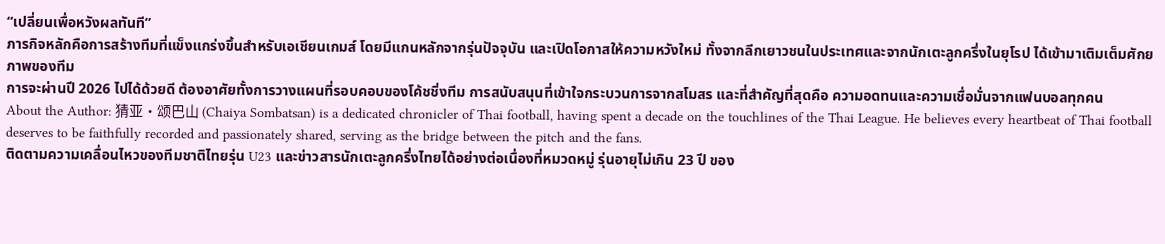“เปลี่ยนเพื่อหวังผลทันที”
ภารกิจหลักคือการสร้างทีมที่แข็งแกร่งขึ้นสำหรับเอเชียนเกมส์ โดยมีแกนหลักจากรุ่นปัจจุบัน และเปิดโอกาสให้ความหวังใหม่ ทั้งจากลีกเยาวชนในประเทศและจากนักเตะลูกครึ่งในยุโรป ได้เข้ามาเติมเต็มศักยภาพของทีม
การจะผ่านปี 2026 ไปได้ด้วยดี ต้องอาศัยทั้งการวางแผนที่รอบคอบของโค้ชชิ่งทีม การสนับสนุนที่เข้าใจกระบวนการจากสโมสร และที่สำคัญที่สุดคือ ความอดทนและความเชื่อมั่นจากแฟนบอลทุกคน
About the Author: 猜亚·颂巴山 (Chaiya Sombatsan) is a dedicated chronicler of Thai football, having spent a decade on the touchlines of the Thai League. He believes every heartbeat of Thai football deserves to be faithfully recorded and passionately shared, serving as the bridge between the pitch and the fans.
ติดตามความเคลื่อนไหวของทีมชาติไทยรุ่น U23 และข่าวสารนักเตะลูกครึ่งไทยได้อย่างต่อเนื่องที่หมวดหมู่ รุ่นอายุไม่เกิน 23 ปี ของ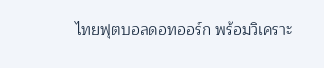ไทยฟุตบอลดอทออร์ก พร้อมวิเคราะ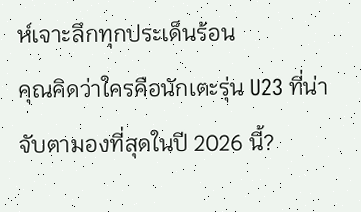ห์เจาะลึกทุกประเด็นร้อน
คุณคิดว่าใครคือนักเตะรุ่น U23 ที่น่าจับตามองที่สุดในปี 2026 นี้?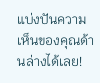แบ่งปันความเห็นของคุณด้านล่างได้เลย!